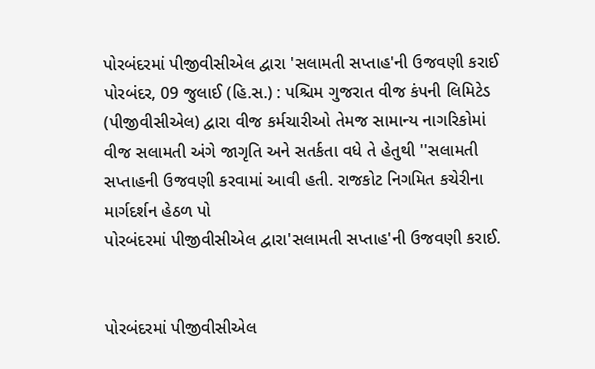પોરબંદરમાં પીજીવીસીએલ દ્વારા 'સલામતી સપ્તાહ'ની ઉજવણી કરાઈ
પોરબંદર, 09 જુલાઈ (હિ.સ.) : પશ્ચિમ ગુજરાત વીજ કંપની લિમિટેડ (પીજીવીસીએલ) દ્વારા વીજ કર્મચારીઓ તેમજ સામાન્ય નાગરિકોમાં વીજ સલામતી અંગે જાગૃતિ અને સતર્કતા વધે તે હેતુથી ''સલામતી સપ્તાહની ઉજવણી કરવામાં આવી હતી. રાજકોટ નિગમિત કચેરીના માર્ગદર્શન હેઠળ પો
પોરબંદરમાં પીજીવીસીએલ દ્વારા'સલામતી સપ્તાહ'ની ઉજવણી કરાઈ.


પોરબંદરમાં પીજીવીસીએલ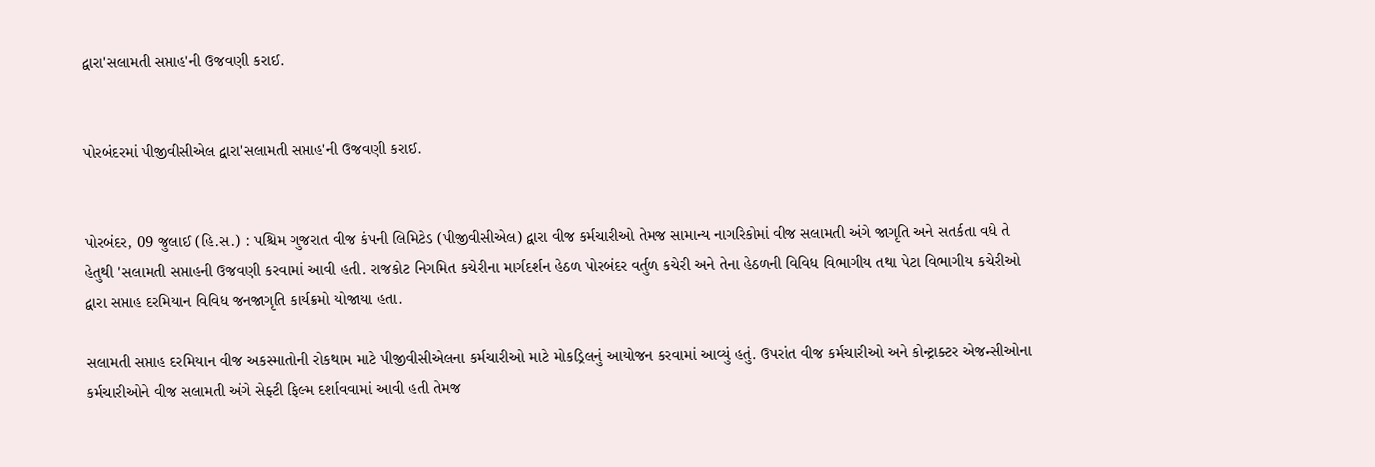દ્વારા'સલામતી સપ્તાહ'ની ઉજવણી કરાઈ.


પોરબંદરમાં પીજીવીસીએલ દ્વારા'સલામતી સપ્તાહ'ની ઉજવણી કરાઈ.


પોરબંદર, 09 જુલાઈ (હિ.સ.) : પશ્ચિમ ગુજરાત વીજ કંપની લિમિટેડ (પીજીવીસીએલ) દ્વારા વીજ કર્મચારીઓ તેમજ સામાન્ય નાગરિકોમાં વીજ સલામતી અંગે જાગૃતિ અને સતર્કતા વધે તે હેતુથી 'સલામતી સપ્તાહની ઉજવણી કરવામાં આવી હતી. રાજકોટ નિગમિત કચેરીના માર્ગદર્શન હેઠળ પોરબંદર વર્તુળ કચેરી અને તેના હેઠળની વિવિધ વિભાગીય તથા પેટા વિભાગીય કચેરીઓ દ્વારા સપ્તાહ દરમિયાન વિવિધ જનજાગૃતિ કાર્યક્રમો યોજાયા હતા.

સલામતી સપ્તાહ દરમિયાન વીજ અકસ્માતોની રોકથામ માટે પીજીવીસીએલના કર્મચારીઓ માટે મોકડ્રિલનું આયોજન કરવામાં આવ્યું હતું. ઉપરાંત વીજ કર્મચારીઓ અને કોન્ટ્રાક્ટર એજન્સીઓના કર્મચારીઓને વીજ સલામતી અંગે સેફ્ટી ફિલ્મ દર્શાવવામાં આવી હતી તેમજ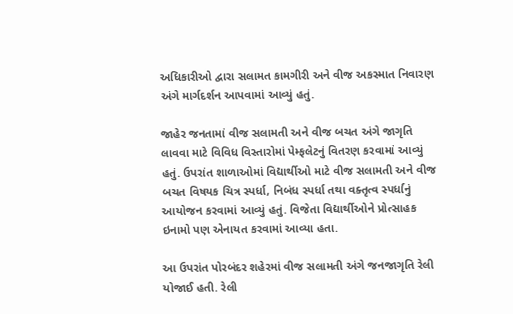અધિકારીઓ દ્વારા સલામત કામગીરી અને વીજ અકસ્માત નિવારણ અંગે માર્ગદર્શન આપવામાં આવ્યું હતું.

જાહેર જનતામાં વીજ સલામતી અને વીજ બચત અંગે જાગૃતિ લાવવા માટે વિવિધ વિસ્તારોમાં પેમ્ફલેટનું વિતરણ કરવામાં આવ્યું હતું. ઉપરાંત શાળાઓમાં વિદ્યાર્થીઓ માટે વીજ સલામતી અને વીજ બચત વિષયક ચિત્ર સ્પર્ધા, નિબંધ સ્પર્ધા તથા વક્તૃત્વ સ્પર્ધાનું આયોજન કરવામાં આવ્યું હતું. વિજેતા વિદ્યાર્થીઓને પ્રોત્સાહક ઇનામો પણ એનાયત કરવામાં આવ્યા હતા.

આ ઉપરાંત પોરબંદર શહેરમાં વીજ સલામતી અંગે જનજાગૃતિ રેલી યોજાઈ હતી. રેલી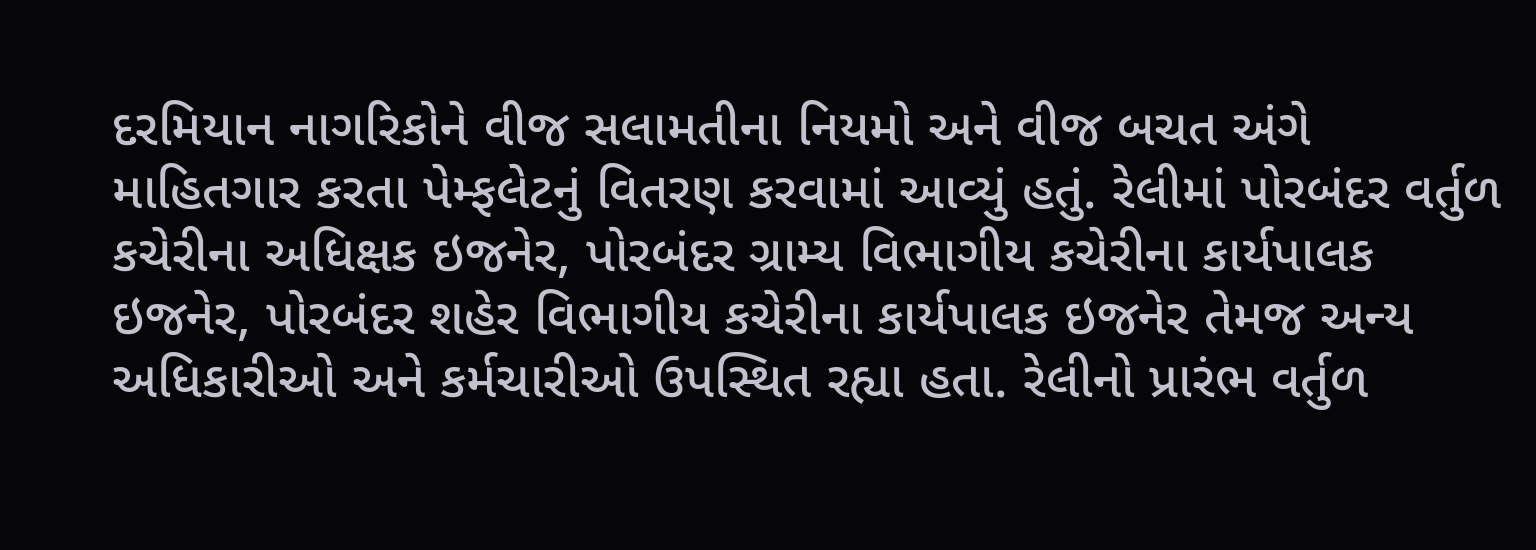દરમિયાન નાગરિકોને વીજ સલામતીના નિયમો અને વીજ બચત અંગે માહિતગાર કરતા પેમ્ફલેટનું વિતરણ કરવામાં આવ્યું હતું. રેલીમાં પોરબંદર વર્તુળ કચેરીના અધિક્ષક ઇજનેર, પોરબંદર ગ્રામ્ય વિભાગીય કચેરીના કાર્યપાલક ઇજનેર, પોરબંદર શહેર વિભાગીય કચેરીના કાર્યપાલક ઇજનેર તેમજ અન્ય અધિકારીઓ અને કર્મચારીઓ ઉપસ્થિત રહ્યા હતા. રેલીનો પ્રારંભ વર્તુળ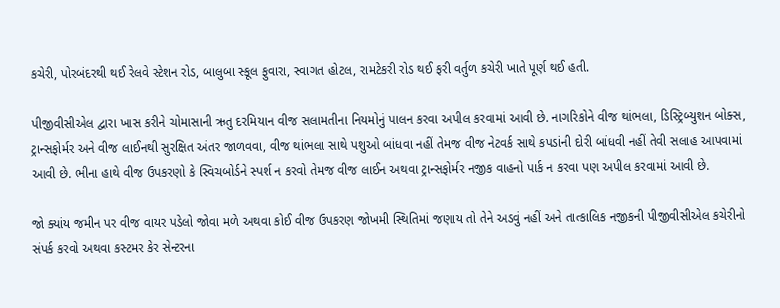કચેરી, પોરબંદરથી થઈ રેલવે સ્ટેશન રોડ, બાલુબા સ્કૂલ ફુવારા, સ્વાગત હોટલ, રામટેકરી રોડ થઈ ફરી વર્તુળ કચેરી ખાતે પૂર્ણ થઈ હતી.

પીજીવીસીએલ દ્વારા ખાસ કરીને ચોમાસાની ઋતુ દરમિયાન વીજ સલામતીના નિયમોનું પાલન કરવા અપીલ કરવામાં આવી છે. નાગરિકોને વીજ થાંભલા, ડિસ્ટ્રિબ્યુશન બોક્સ, ટ્રાન્સફોર્મર અને વીજ લાઈનથી સુરક્ષિત અંતર જાળવવા, વીજ થાંભલા સાથે પશુઓ બાંધવા નહીં તેમજ વીજ નેટવર્ક સાથે કપડાંની દોરી બાંધવી નહીં તેવી સલાહ આપવામાં આવી છે. ભીના હાથે વીજ ઉપકરણો કે સ્વિચબોર્ડને સ્પર્શ ન કરવો તેમજ વીજ લાઈન અથવા ટ્રાન્સફોર્મર નજીક વાહનો પાર્ક ન કરવા પણ અપીલ કરવામાં આવી છે.

જો ક્યાંય જમીન પર વીજ વાયર પડેલો જોવા મળે અથવા કોઈ વીજ ઉપકરણ જોખમી સ્થિતિમાં જણાય તો તેને અડવું નહીં અને તાત્કાલિક નજીકની પીજીવીસીએલ કચેરીનો સંપર્ક કરવો અથવા કસ્ટમર કેર સેન્ટરના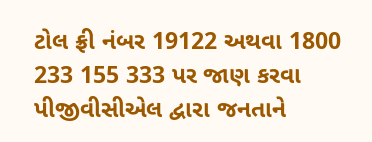ટોલ ફ્રી નંબર 19122 અથવા 1800 233 155 333 પર જાણ કરવા પીજીવીસીએલ દ્વારા જનતાને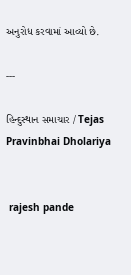અનુરોધ કરવામાં આવ્યો છે.

---

હિન્દુસ્થાન સમાચાર / Tejas Pravinbhai Dholariya


 rajesh pande